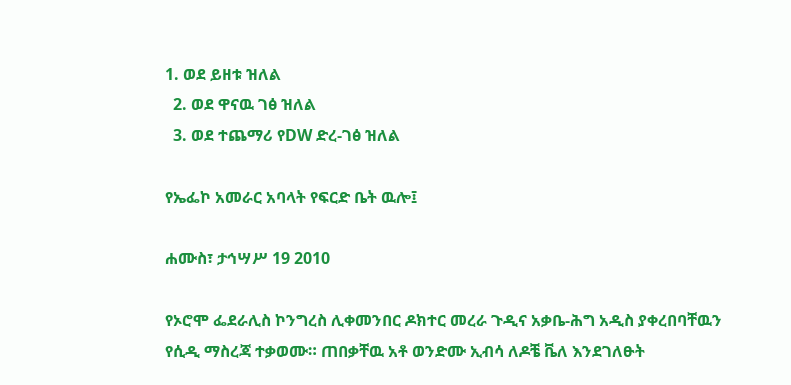1. ወደ ይዘቱ ዝለል
  2. ወደ ዋናዉ ገፅ ዝለል
  3. ወደ ተጨማሪ የDW ድረ-ገፅ ዝለል

የኤፌኮ አመራር አባላት የፍርድ ቤት ዉሎ፤

ሐሙስ፣ ታኅሣሥ 19 2010

የኦሮሞ ፌደራሊስ ኮንግረስ ሊቀመንበር ዶክተር መረራ ጉዲና አቃቤ-ሕግ አዲስ ያቀረበባቸዉን የሲዲ ማስረጃ ተቃወሙ። ጠበቃቸዉ አቶ ወንድሙ ኢብሳ ለዶቼ ቬለ እንደገለፁት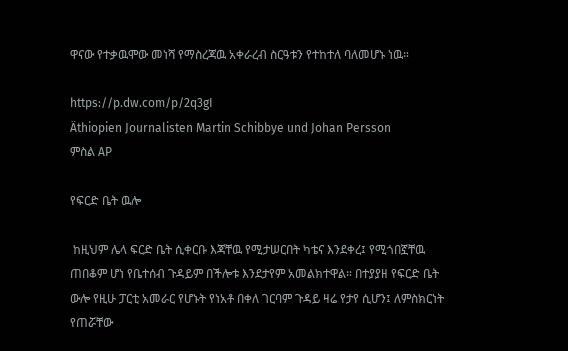ዋናው የተቃዉሞው መነሻ የማስረጃዉ አቀራረብ ስርዓቱን የተከተለ ባለመሆኑ ነዉ።

https://p.dw.com/p/2q3gI
Äthiopien Journalisten Martin Schibbye und Johan Persson
ምስል AP

የፍርድ ቤት ዉሎ

 ከዚህም ሌላ ፍርድ ቤት ሲቀርቡ እጃቸዉ የሚታሠርበት ካቴና እንደቀረ፤ የሚጎበኟቸዉ ጠበቆም ሆነ የቤተሰብ ጉዳይም በችሎቱ እንደታየም አመልክተዋል። በተያያዘ የፍርድ ቤት ውሎ የዚሁ ፓርቲ አመራር የሆኑት የነአቶ በቀለ ገርባም ጉዳይ ዛሬ የታየ ሲሆን፤ ለምስክርነት የጠሯቸው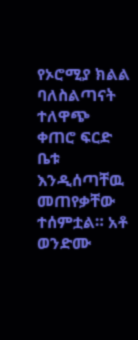የኦሮሚያ ክልል ባለስልጣናት ተለዋጭ ቀጠሮ ፍርድ ቤቱ እንዲሰጣቸዉ መጠየቃቸው ተሰምቷል። አቶ ወንድሙ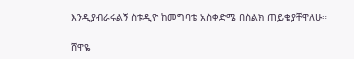እንዲያብራሩልኝ ስቱዲዮ ከመግባቴ አስቀድሜ በስልክ ጠይቄያቸዋለሁ።

ሸዋዬ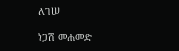ለገሠ

ነጋሽ መሐመድ